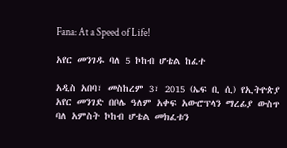Fana: At a Speed of Life!

አየር መንገዱ ባለ 5 ኮከብ ሆቴል ከፈተ

አዲስ አበባ፣ መስከረም 3፣ 2015 (ኤፍ ቢ ሲ) የኢትዮጵያ አየር መንገድ በቦሌ ዓለም አቀፍ አውሮፕላን ማረፊያ ውስጥ ባለ አምስት ኮከብ ሆቴል መክፈቱን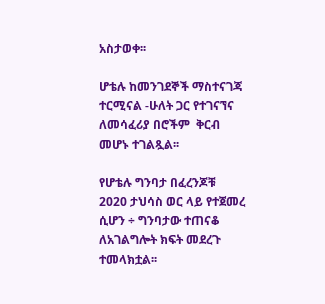አስታወቀ፡፡

ሆቴሉ ከመንገደኞች ማስተናገጃ ተርሚናል -ሁለት ጋር የተገናኘና ለመሳፈሪያ በሮችም  ቅርብ መሆኑ ተገልጿል፡፡

የሆቴሉ ግንባታ በፈረንጆቹ 2020 ታህሳስ ወር ላይ የተጀመረ ሲሆን ÷ ግንባታው ተጠናቆ ለአገልግሎት ክፍት መደረጉ ተመላክቷል፡፡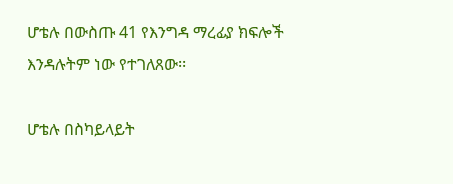ሆቴሉ በውስጡ 41 የእንግዳ ማረፊያ ክፍሎች እንዳሉትም ነው የተገለጸው፡፡

ሆቴሉ በስካይላይት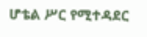ሆቴል ሥር የሚተዳደር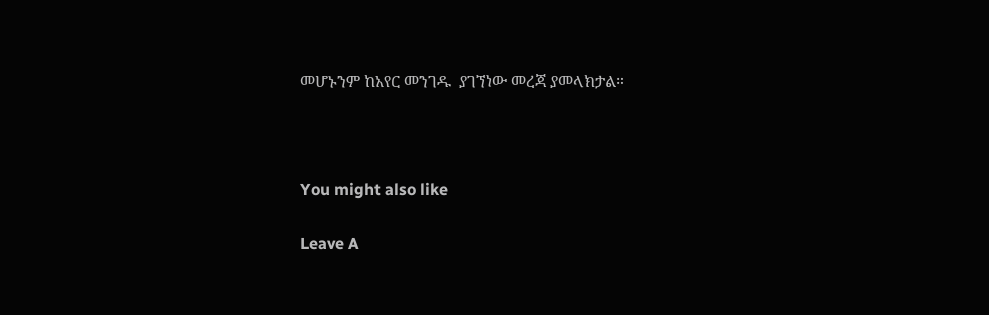መሆኑንም ከአየር መንገዱ  ያገኘነው መረጃ ያመላክታል።



You might also like

Leave A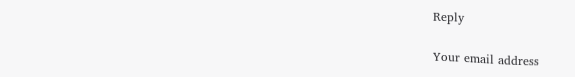Reply

Your email address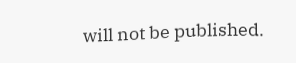will not be published.